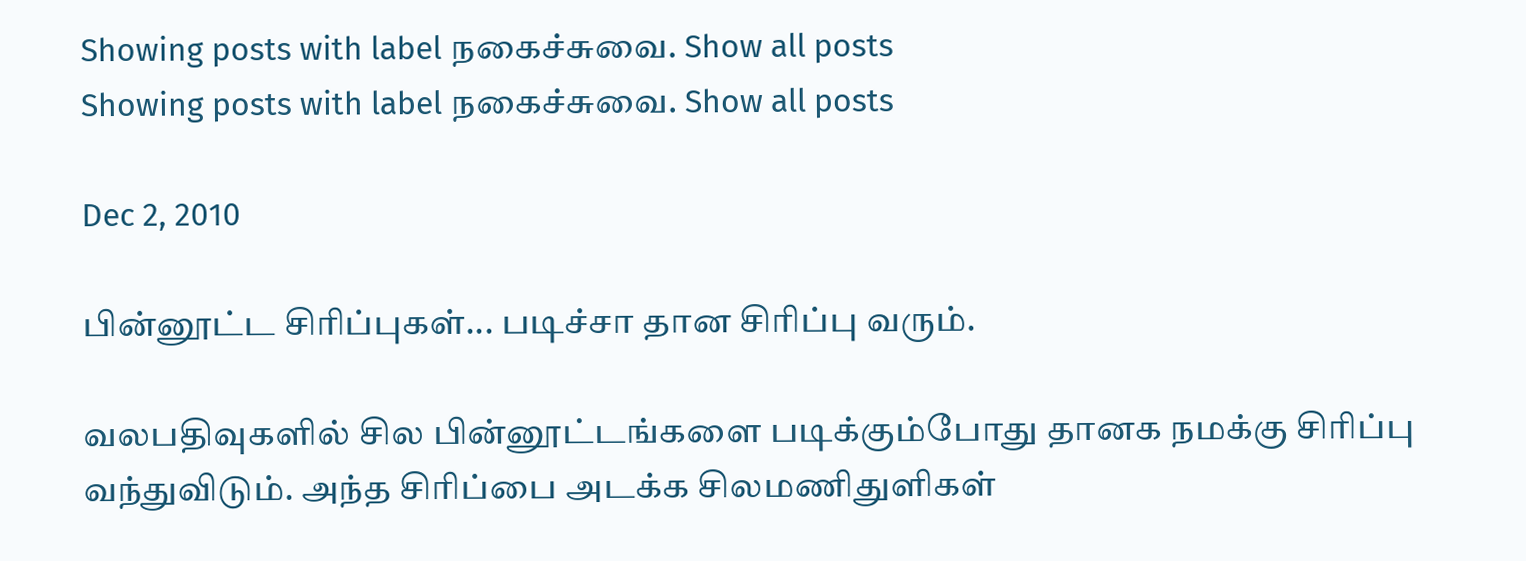Showing posts with label நகைச்சுவை. Show all posts
Showing posts with label நகைச்சுவை. Show all posts

Dec 2, 2010

பின்னூட்ட சிரிப்புகள்... படிச்சா தான சிரிப்பு வரும்.

வலபதிவுகளில் சில பின்னூட்டங்களை படிக்கும்போது தானக நமக்கு சிரிப்பு வந்துவிடும். அந்த சிரிப்பை அடக்க சிலமணிதுளிகள்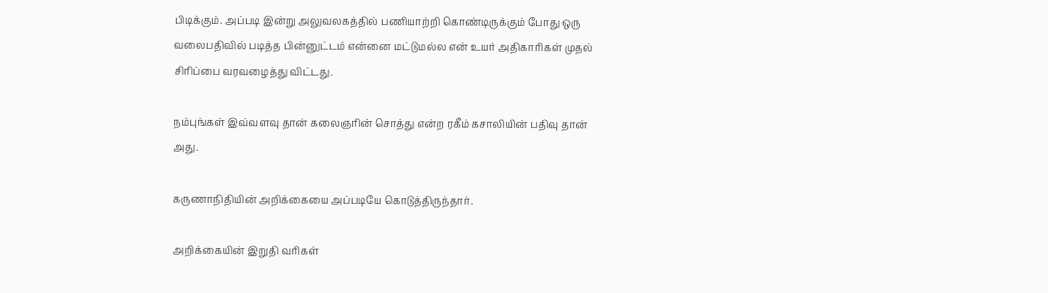பிடிக்கும். அப்படி இன்று அலுவலகத்தில் பணியாற்றி கொண்டிருக்கும் போது ஒரு வலைபதிவில் படித்த பின்னுட்டம் என்னை மட்டுமல்ல என் உயர் அதிகாரிகள் முதல் சிரிப்பை வரவழைத்து விட்டது.

நம்புங்கள் இவ்வளவு தான் கலைஞரின் சொத்து என்ற ரகீம் கசாலியின் பதிவு தான் அது.

கருணாநிதியின் அறிக்கையை அப்படியே கொடுத்திருந்தார்.

அறிக்கையின் இறுதி வரிகள்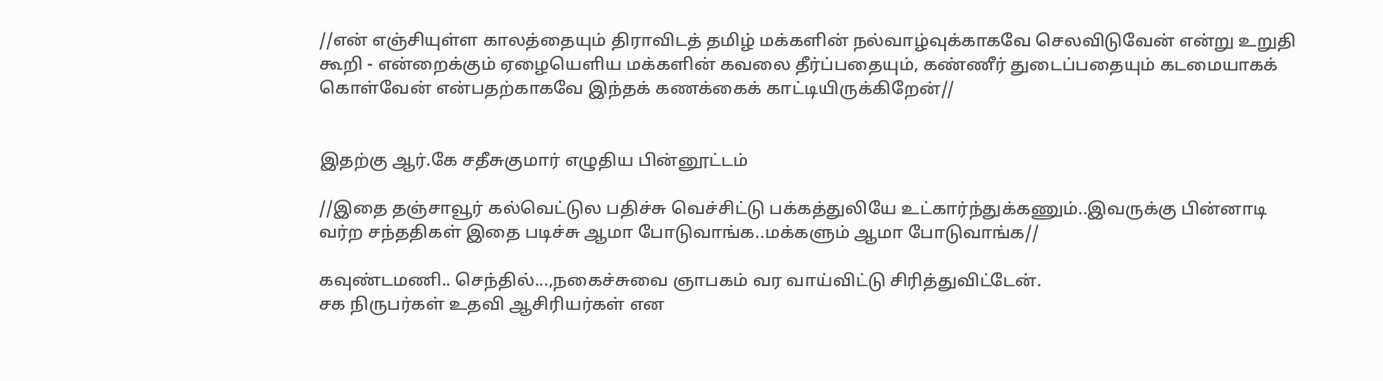//என் எஞ்சியுள்ள காலத்தையும் திராவிடத் தமிழ் மக்களின் நல்வாழ்வுக்காகவே செலவிடுவேன் என்று உறுதி கூறி - என்றைக்கும் ஏழையெளிய மக்களின் கவலை தீர்ப்பதையும், கண்ணீர் துடைப்பதையும் கடமையாகக் கொள்வேன் என்பதற்காகவே இந்தக் கணக்கைக் காட்டியிருக்கிறேன்//


இதற்கு ஆர்.கே சதீசுகுமார் எழுதிய பின்னூட்டம்

//இதை தஞ்சாவூர் கல்வெட்டுல பதிச்சு வெச்சிட்டு பக்கத்துலியே உட்கார்ந்துக்கணும்..இவருக்கு பின்னாடி வர்ற சந்ததிகள் இதை படிச்சு ஆமா போடுவாங்க..மக்களும் ஆமா போடுவாங்க//

கவுண்டமணி.. செந்தில்...,நகைச்சுவை ஞாபகம் வர வாய்விட்டு சிரித்துவிட்டேன்.
சக நிருபர்கள் உதவி ஆசிரியர்கள் என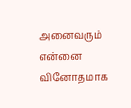அனைவரும் என்னை வினோதமாக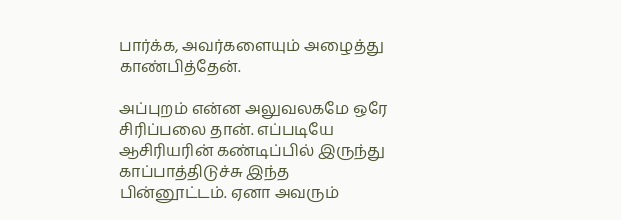பார்க்க, அவர்களையும் அழைத்து காண்பித்தேன்.

அப்புறம் என்ன அலுவலகமே ஒரே சிரிப்பலை தான். எப்படியே ஆசிரியரின் கண்டிப்பில் இருந்து காப்பாத்திடுச்சு இந்த பின்னூட்டம். ஏனா அவரும்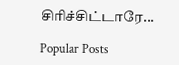சிரிச்சிட்டாரே...

Popular Posts